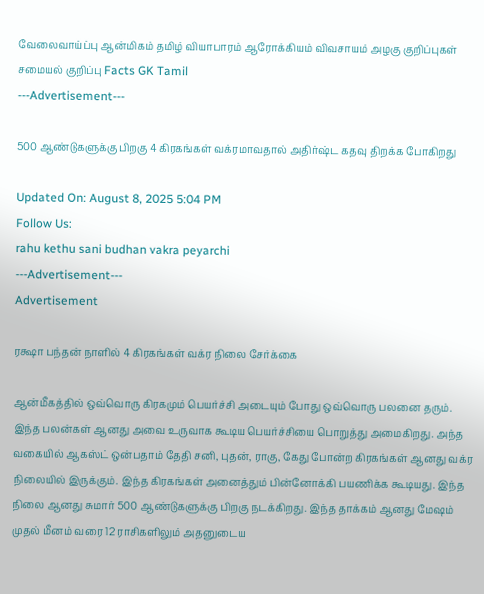வேலைவாய்ப்பு ஆன்மிகம் தமிழ் வியாபாரம் ஆரோக்கியம் விவசாயம் அழகு குறிப்புகள் சமையல் குறிப்பு Facts GK Tamil
---Advertisement---

500 ஆண்டுகளுக்கு பிறகு 4 கிரகங்கள் வக்ரமாவதால் அதிர்ஷ்ட கதவு திறக்க போகிறது

Updated On: August 8, 2025 5:04 PM
Follow Us:
rahu kethu sani budhan vakra peyarchi
---Advertisement---
Advertisement

ரக்ஷா பந்தன் நாளில் 4 கிரகங்கள் வக்ர நிலை சேர்க்கை

ஆன்மீகத்தில் ஒவ்வொரு கிரகமும் பெயர்ச்சி அடையும் போது ஒவ்வொரு பலனை தரும். இந்த பலன்கள் ஆனது அவை உருவாக கூடிய பெயர்ச்சியை பொறுத்து அமைகிறது. அந்த வகையில் ஆகஸ்ட் ஒன்பதாம் தேதி சனி, புதன், ராகு, கேது போன்ற கிரகங்கள் ஆனது வக்ர நிலையில் இருக்கும். இந்த கிரகங்கள் அனைத்தும் பின்னோக்கி பயணிக்க கூடியது. இந்த நிலை ஆனது சுமார் 500 ஆண்டுகளுக்கு பிறகு நடக்கிறது. இந்த தாக்கம் ஆனது மேஷம் முதல் மீனம் வரை 12 ராசிகளிலும் அதனுடைய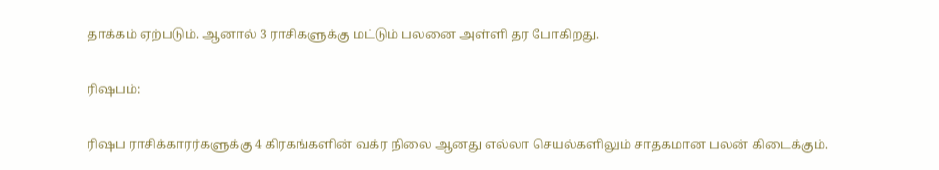தாக்கம் ஏற்படும். ஆனால் 3 ராசிகளுக்கு மட்டும் பலனை அள்ளி தர போகிறது.

ரிஷபம்:

ரிஷப ராசிக்காரர்களுக்கு 4 கிரகங்களின் வக்ர நிலை ஆனது எல்லா செயல்களிலும் சாதகமான பலன் கிடைக்கும்.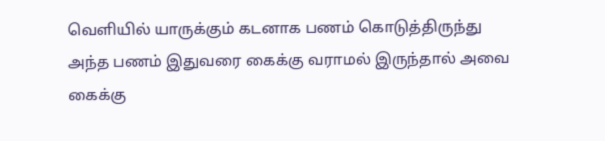வெளியில் யாருக்கும் கடனாக பணம் கொடுத்திருந்து அந்த பணம் இதுவரை கைக்கு வராமல் இருந்தால் அவை கைக்கு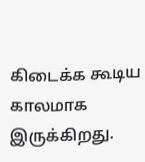கிடைக்க கூடிய காலமாக இருக்கிறது.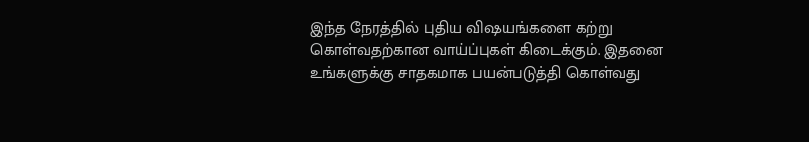இந்த நேரத்தில் புதிய விஷயங்களை கற்று கொள்வதற்கான வாய்ப்புகள் கிடைக்கும். இதனை உங்களுக்கு சாதகமாக பயன்படுத்தி கொள்வது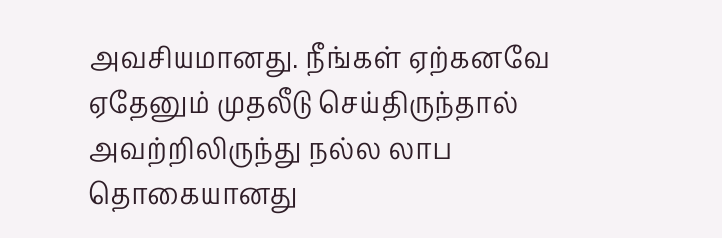அவசியமானது. நீங்கள் ஏற்கனவே ஏதேனும் முதலீடு செய்திருந்தால் அவற்றிலிருந்து நல்ல லாப தொகையானது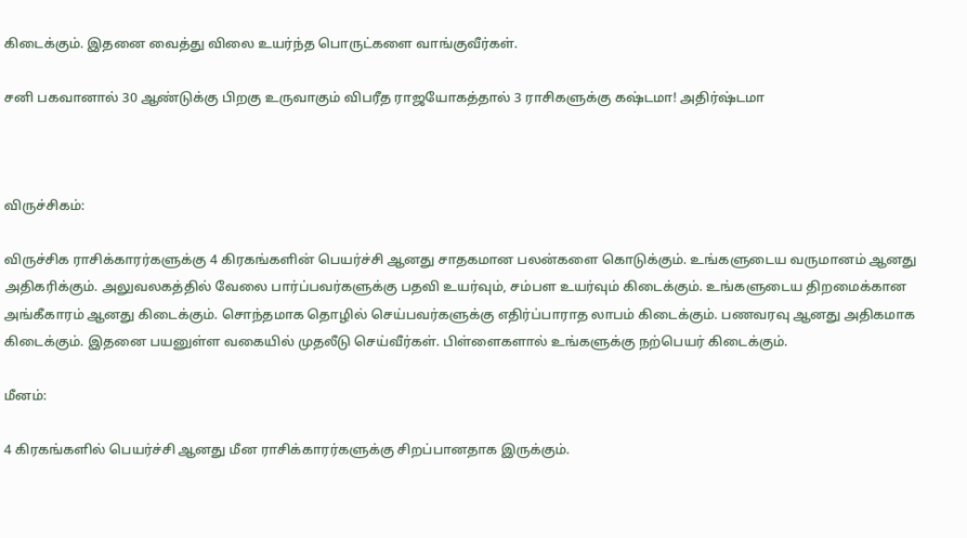கிடைக்கும். இதனை வைத்து விலை உயர்ந்த பொருட்களை வாங்குவீர்கள்.

சனி பகவானால் 30 ஆண்டுக்கு பிறகு உருவாகும் விபரீத ராஜயோகத்தால் 3 ராசிகளுக்கு கஷ்டமா! அதிர்ஷ்டமா



விருச்சிகம்:

விருச்சிக ராசிக்காரர்களுக்கு 4 கிரகங்களின் பெயர்ச்சி ஆனது சாதகமான பலன்களை கொடுக்கும். உங்களுடைய வருமானம் ஆனது அதிகரிக்கும். அலுவலகத்தில் வேலை பார்ப்பவர்களுக்கு பதவி உயர்வும், சம்பள உயர்வும் கிடைக்கும். உங்களுடைய திறமைக்கான அங்கீகாரம் ஆனது கிடைக்கும். சொந்தமாக தொழில் செய்பவர்களுக்கு எதிர்ப்பாராத லாபம் கிடைக்கும். பணவரவு ஆனது அதிகமாக கிடைக்கும். இதனை பயனுள்ள வகையில் முதலீடு செய்வீர்கள். பிள்ளைகளால் உங்களுக்கு நற்பெயர் கிடைக்கும்.

மீனம்:

4 கிரகங்களில் பெயர்ச்சி ஆனது மீன ராசிக்காரர்களுக்கு சிறப்பானதாக இருக்கும்.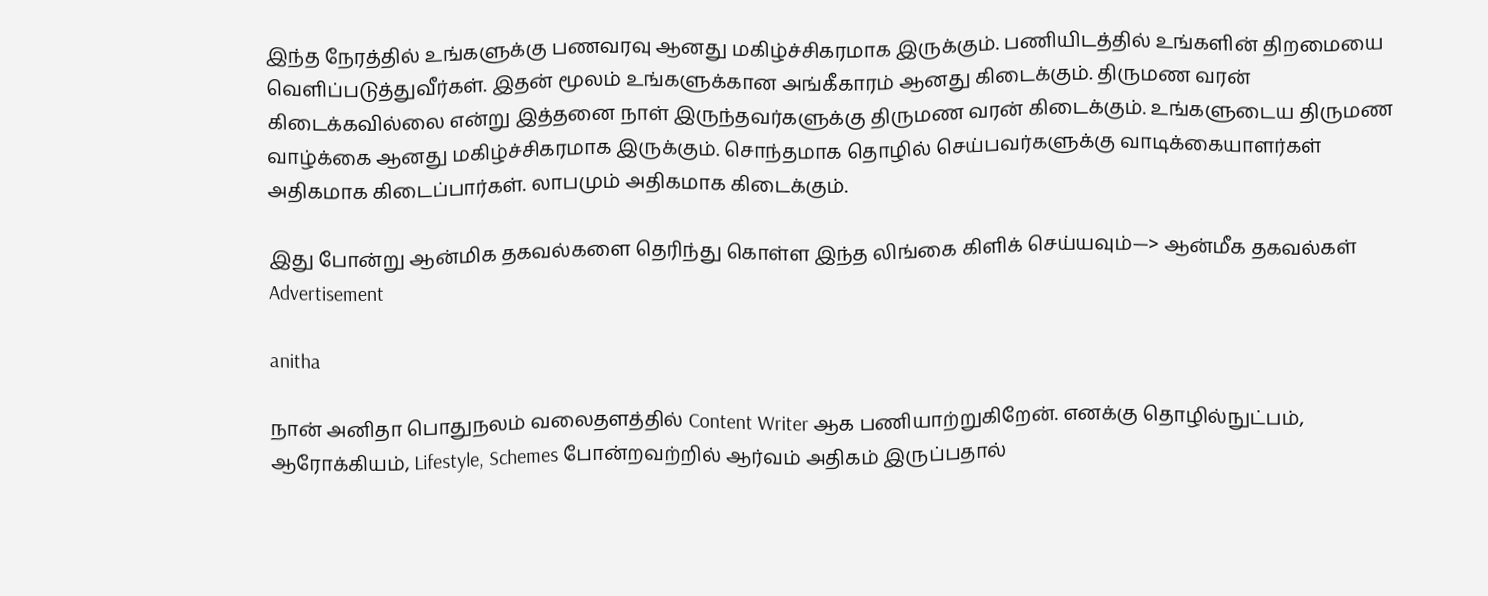இந்த நேரத்தில் உங்களுக்கு பணவரவு ஆனது மகிழ்ச்சிகரமாக இருக்கும். பணியிடத்தில் உங்களின் திறமையை வெளிப்படுத்துவீர்கள். இதன் மூலம் உங்களுக்கான அங்கீகாரம் ஆனது கிடைக்கும். திருமண வரன் கிடைக்கவில்லை என்று இத்தனை நாள் இருந்தவர்களுக்கு திருமண வரன் கிடைக்கும். உங்களுடைய திருமண வாழ்க்கை ஆனது மகிழ்ச்சிகரமாக இருக்கும். சொந்தமாக தொழில் செய்பவர்களுக்கு வாடிக்கையாளர்கள் அதிகமாக கிடைப்பார்கள். லாபமும் அதிகமாக கிடைக்கும்.

இது போன்று ஆன்மிக தகவல்களை தெரிந்து கொள்ள இந்த லிங்கை கிளிக் செய்யவும்—> ஆன்மீக தகவல்கள்
Advertisement

anitha

நான் அனிதா பொதுநலம் வலைதளத்தில் Content Writer ஆக பணியாற்றுகிறேன். எனக்கு தொழில்நுட்பம், ஆரோக்கியம், Lifestyle, Schemes போன்றவற்றில் ஆர்வம் அதிகம் இருப்பதால்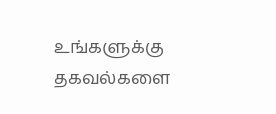உங்களுக்கு தகவல்களை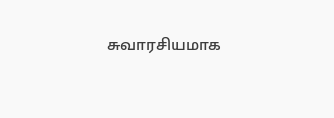சுவாரசியமாக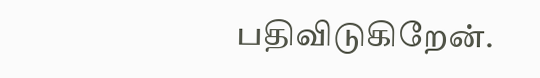பதிவிடுகிறேன்.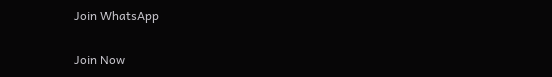Join WhatsApp

Join Now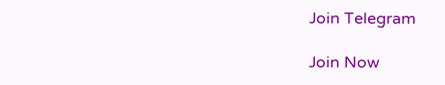Join Telegram

Join Now